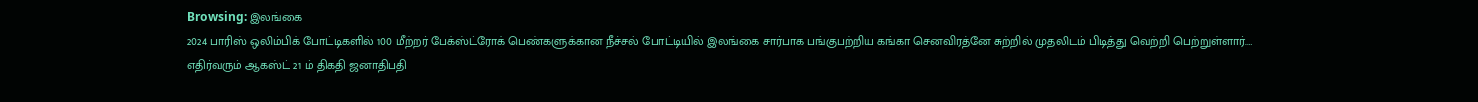Browsing: இலங்கை
2024 பாரிஸ் ஒலிம்பிக் போட்டிகளில் 100 மீற்றர் பேக்ஸ்ட்ரோக் பெண்களுக்கான நீச்சல் போட்டியில் இலங்கை சார்பாக பங்குபற்றிய கங்கா செனவிரத்னே சுற்றில் முதலிடம் பிடித்து வெற்றி பெற்றுள்ளார்.…
எதிர்வரும் ஆகஸ்ட் 21 ம் திகதி ஜனாதிபதி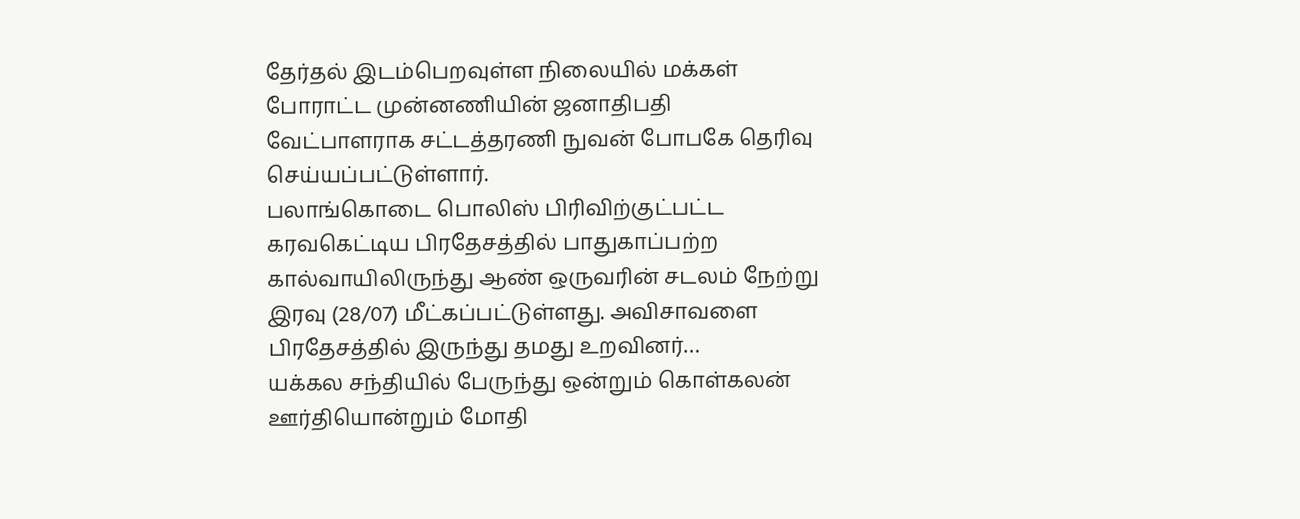தேர்தல் இடம்பெறவுள்ள நிலையில் மக்கள் போராட்ட முன்னணியின் ஜனாதிபதி வேட்பாளராக சட்டத்தரணி நுவன் போபகே தெரிவு செய்யப்பட்டுள்ளார்.
பலாங்கொடை பொலிஸ் பிரிவிற்குட்பட்ட கரவகெட்டிய பிரதேசத்தில் பாதுகாப்பற்ற கால்வாயிலிருந்து ஆண் ஒருவரின் சடலம் நேற்று இரவு (28/07) மீட்கப்பட்டுள்ளது. அவிசாவளை பிரதேசத்தில் இருந்து தமது உறவினர்…
யக்கல சந்தியில் பேருந்து ஒன்றும் கொள்கலன் ஊர்தியொன்றும் மோதி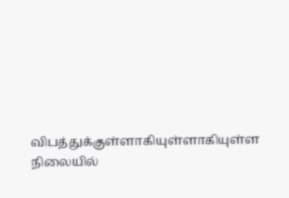விபத்துக்குள்ளாகியுள்ளாகியுள்ள நிலையில்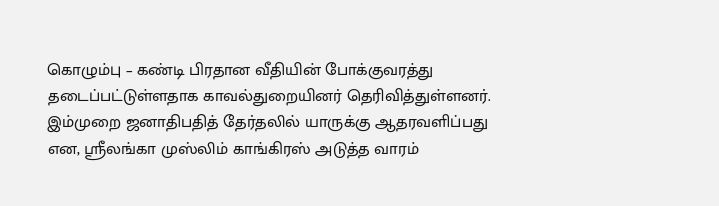கொழும்பு – கண்டி பிரதான வீதியின் போக்குவரத்து தடைப்பட்டுள்ளதாக காவல்துறையினர் தெரிவித்துள்ளனர்.
இம்முறை ஜனாதிபதித் தேர்தலில் யாருக்கு ஆதரவளிப்பது என, ஸ்ரீலங்கா முஸ்லிம் காங்கிரஸ் அடுத்த வாரம்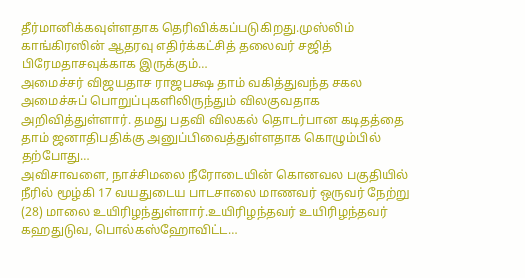தீர்மானிக்கவுள்ளதாக தெரிவிக்கப்படுகிறது.முஸ்லிம் காங்கிரஸின் ஆதரவு எதிர்க்கட்சித் தலைவர் சஜித் பிரேமதாசவுக்காக இருக்கும்…
அமைச்சர் விஜயதாச ராஜபக்ஷ தாம் வகித்துவந்த சகல அமைச்சுப் பொறுப்புகளிலிருந்தும் விலகுவதாக அறிவித்துள்ளார். தமது பதவி விலகல் தொடர்பான கடிதத்தை தாம் ஜனாதிபதிக்கு அனுப்பிவைத்துள்ளதாக கொழும்பில் தற்போது…
அவிசாவளை, நாச்சிமலை நீரோடையின் கொனவல பகுதியில் நீரில் மூழ்கி 17 வயதுடைய பாடசாலை மாணவர் ஒருவர் நேற்று (28) மாலை உயிரிழந்துள்ளார்.உயிரிழந்தவர் உயிரிழந்தவர் கஹதுடுவ, பொல்கஸ்ஹோவிட்ட…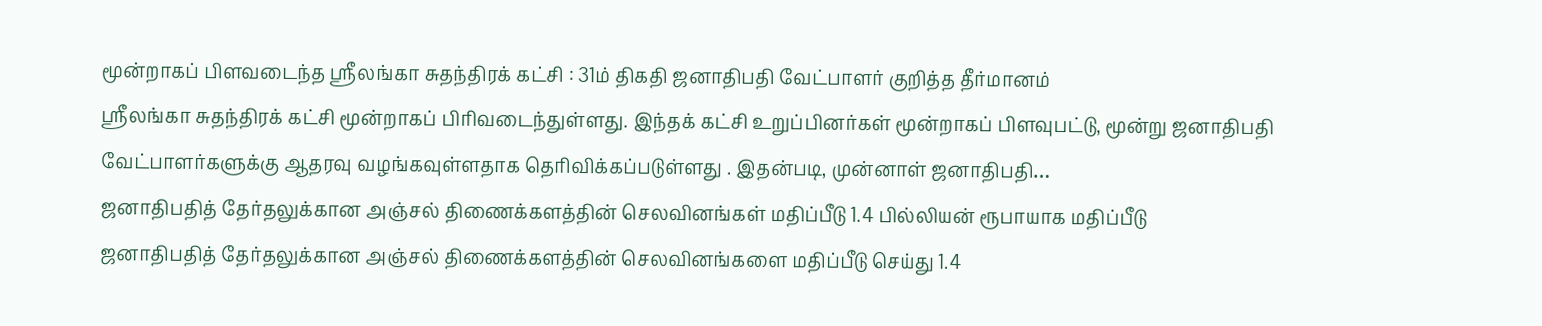மூன்றாகப் பிளவடைந்த ஸ்ரீலங்கா சுதந்திரக் கட்சி : 31ம் திகதி ஜனாதிபதி வேட்பாளர் குறித்த தீர்மானம்
ஸ்ரீலங்கா சுதந்திரக் கட்சி மூன்றாகப் பிரிவடைந்துள்ளது. இந்தக் கட்சி உறுப்பினர்கள் மூன்றாகப் பிளவுபட்டு, மூன்று ஜனாதிபதி வேட்பாளர்களுக்கு ஆதரவு வழங்கவுள்ளதாக தெரிவிக்கப்படுள்ளது . இதன்படி, முன்னாள் ஜனாதிபதி…
ஜனாதிபதித் தேர்தலுக்கான அஞ்சல் திணைக்களத்தின் செலவினங்கள் மதிப்பீடு 1.4 பில்லியன் ரூபாயாக மதிப்பீடு
ஜனாதிபதித் தேர்தலுக்கான அஞ்சல் திணைக்களத்தின் செலவினங்களை மதிப்பீடு செய்து 1.4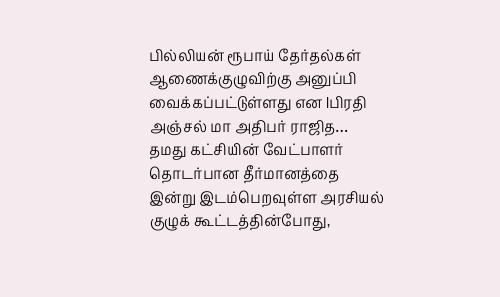பில்லியன் ரூபாய் தேர்தல்கள் ஆணைக்குழுவிற்கு அனுப்பி வைக்கப்பட்டுள்ளது என lபிரதி அஞ்சல் மா அதிபர் ராஜித…
தமது கட்சியின் வேட்பாளர் தொடர்பான தீர்மானத்தை இன்று இடம்பெறவுள்ள அரசியல் குழுக் கூட்டத்தின்போது,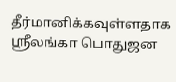தீர்மானிக்கவுள்ளதாக ஸ்ரீலங்கா பொதுஜன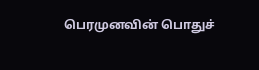பெரமுனவின் பொதுச்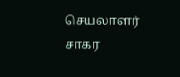செயலாளர் சாகர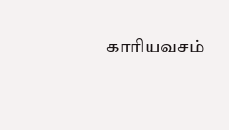காரியவசம்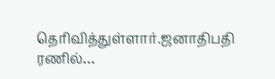தெரிவித்துள்ளார்.ஜனாதிபதி ரணில்…